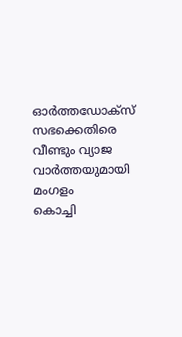ഓർത്തഡോക്സ് സഭക്കെതിരെ വീണ്ടും വ്യാജ വാർത്തയുമായി മംഗളം
കൊച്ചി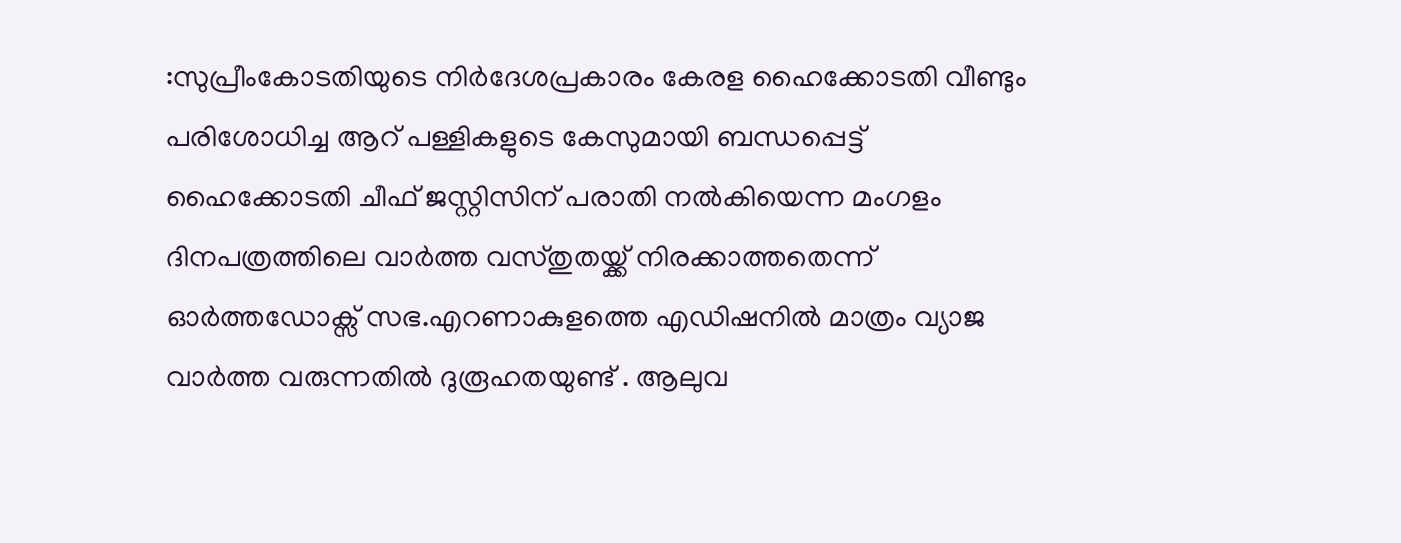:സുപ്രീംകോടതിയുടെ നിർദേശപ്രകാരം കേരള ഹൈക്കോടതി വീണ്ടും പരിശോധിച്ച ആറ് പള്ളികളുടെ കേസുമായി ബന്ധപ്പെട്ട് ഹൈക്കോടതി ചീഫ് ജസ്റ്റിസിന് പരാതി നൽകിയെന്ന മംഗളം ദിനപത്രത്തിലെ വാർത്ത വസ്തുതയ്ക്ക് നിരക്കാത്തതെന്ന് ഓർത്തഡോക്സ് സഭ.എറണാകുളത്തെ എഡിഷനിൽ മാത്രം വ്യാജ വാർത്ത വരുന്നതിൽ ദുരൂഹതയുണ്ട് . ആലുവ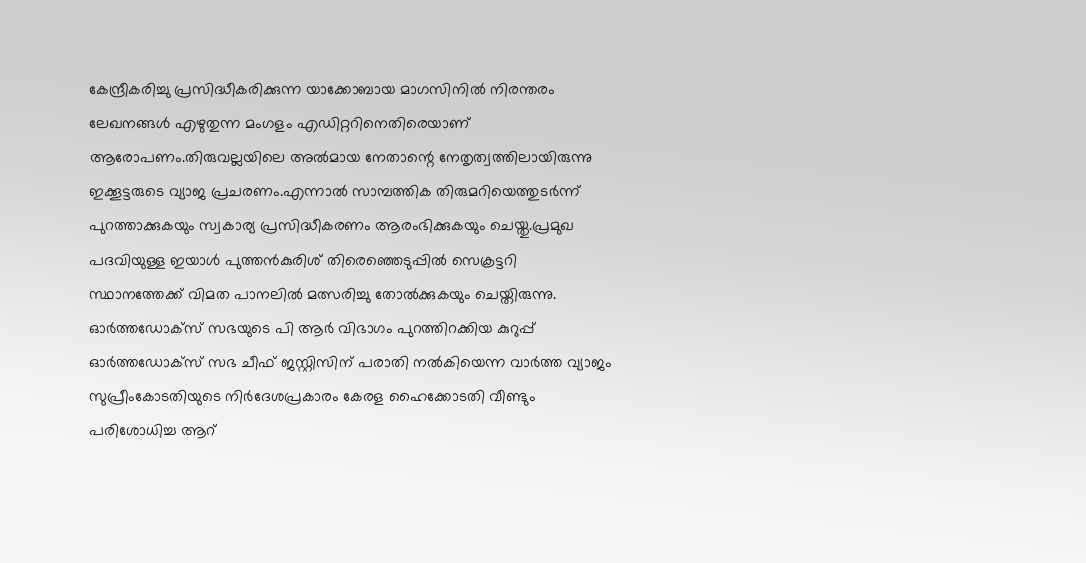കേന്ദ്രീകരിച്ചു പ്രസിദ്ധീകരിക്കുന്ന യാക്കോബായ മാഗസിനിൽ നിരന്തരം ലേഖനങ്ങൾ എഴുതുന്ന മംഗളം എഡിറ്ററിനെതിരെയാണ് ആരോപണം.തിരുവല്ലയിലെ അൽമായ നേതാന്റെ നേതൃത്വത്തിലായിരുന്നു ഇക്കൂട്ടരുടെ വ്യാജ പ്രചരണം.എന്നാൽ സാമ്പത്തിക തിരുമറിയെത്തുടർന്ന് പുറത്താക്കുകയും സ്വകാര്യ പ്രസിദ്ധീകരണം ആരംഭിക്കുകയും ചെയ്തു.പ്രമുഖ പദവിയുള്ള ഇയാൾ പുത്തൻകുരിശ് തിരെഞ്ഞെടുപ്പിൽ സെക്രട്ടറി സ്ഥാനത്തേക്ക് വിമത പാനലിൽ മത്സരിച്ചു തോൽക്കുകയും ചെയ്തിരുന്നു.
ഓർത്തഡോക്സ് സഭയുടെ പി ആർ വിഭാഗം പുറത്തിറക്കിയ കുറുപ്പ്
ഓർത്തഡോക്സ് സഭ ചീഫ് ജസ്റ്റിസിന് പരാതി നൽകിയെന്ന വാർത്ത വ്യാജം
സുപ്രീംകോടതിയുടെ നിർദേശപ്രകാരം കേരള ഹൈക്കോടതി വീണ്ടും പരിശോധിച്ച ആറ്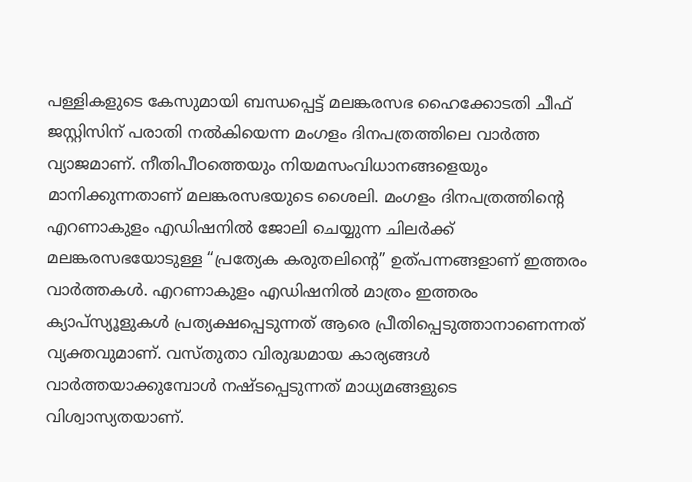പള്ളികളുടെ കേസുമായി ബന്ധപ്പെട്ട് മലങ്കരസഭ ഹൈക്കോടതി ചീഫ് ജസ്റ്റിസിന് പരാതി നൽകിയെന്ന മംഗളം ദിനപത്രത്തിലെ വാർത്ത വ്യാജമാണ്. നീതിപീഠത്തെയും നിയമസംവിധാനങ്ങളെയും മാനിക്കുന്നതാണ് മലങ്കരസഭയുടെ ശൈലി. മംഗളം ദിനപത്രത്തിന്റെ എറണാകുളം എഡിഷനിൽ ജോലി ചെയ്യുന്ന ചിലർക്ക് മലങ്കരസഭയോടുള്ള “പ്രത്യേക കരുതലിന്റെ” ഉത്പന്നങ്ങളാണ് ഇത്തരം വാർത്തകൾ. എറണാകുളം എഡിഷനിൽ മാത്രം ഇത്തരം ക്യാപ്സ്യൂളുകൾ പ്രത്യക്ഷപ്പെടുന്നത് ആരെ പ്രീതിപ്പെടുത്താനാണെന്നത് വ്യക്തവുമാണ്. വസ്തുതാ വിരുദ്ധമായ കാര്യങ്ങൾ വാർത്തയാക്കുമ്പോൾ നഷ്ടപ്പെടുന്നത് മാധ്യമങ്ങളുടെ വിശ്വാസ്യതയാണ്.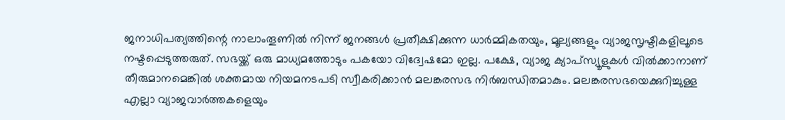ജനാധിപത്യത്തിന്റെ നാലാംതൂണിൽ നിന്ന് ജനങ്ങൾ പ്രതീക്ഷിക്കുന്ന ധാർമ്മികതയും, മൂല്യങ്ങളും വ്യാജസൃഷ്ടികളിലൂടെ നഷ്ടപ്പെടുത്തരുത്. സഭയ്ക്ക് ഒരു മാധ്യമത്തോടും പകയോ വിദ്വേഷമോ ഇല്ല. പക്ഷേ, വ്യാജ ക്യാപ്സ്യൂളുകൾ വിൽക്കാനാണ് തീരുമാനമെങ്കിൽ ശക്തമായ നിയമനടപടി സ്വീകരിക്കാൻ മലങ്കരസഭ നിർബന്ധിതമാകും. മലങ്കരസഭയെക്കുറിച്ചുള്ള എല്ലാ വ്യാജവാർത്തകളെയും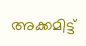അക്കമിട്ട്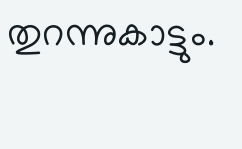തുറന്നുകാട്ടും.